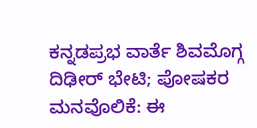ಕನ್ನಡಪ್ರಭ ವಾರ್ತೆ ಶಿವಮೊಗ್ಗ
ದಿಢೀರ್ ಭೇಟಿ; ಪೋಷಕರ ಮನವೊಲಿಕೆ: ಈ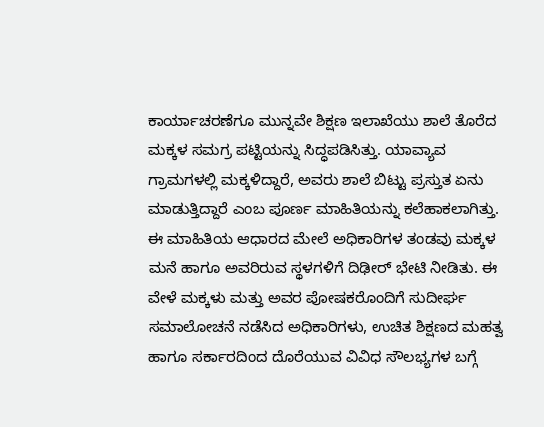ಕಾರ್ಯಾಚರಣೆಗೂ ಮುನ್ನವೇ ಶಿಕ್ಷಣ ಇಲಾಖೆಯು ಶಾಲೆ ತೊರೆದ ಮಕ್ಕಳ ಸಮಗ್ರ ಪಟ್ಟಿಯನ್ನು ಸಿದ್ಧಪಡಿಸಿತ್ತು. ಯಾವ್ಯಾವ ಗ್ರಾಮಗಳಲ್ಲಿ ಮಕ್ಕಳಿದ್ದಾರೆ, ಅವರು ಶಾಲೆ ಬಿಟ್ಟು ಪ್ರಸ್ತುತ ಏನು ಮಾಡುತ್ತಿದ್ದಾರೆ ಎಂಬ ಪೂರ್ಣ ಮಾಹಿತಿಯನ್ನು ಕಲೆಹಾಕಲಾಗಿತ್ತು.
ಈ ಮಾಹಿತಿಯ ಆಧಾರದ ಮೇಲೆ ಅಧಿಕಾರಿಗಳ ತಂಡವು ಮಕ್ಕಳ ಮನೆ ಹಾಗೂ ಅವರಿರುವ ಸ್ಥಳಗಳಿಗೆ ದಿಢೀರ್ ಭೇಟಿ ನೀಡಿತು. ಈ ವೇಳೆ ಮಕ್ಕಳು ಮತ್ತು ಅವರ ಪೋಷಕರೊಂದಿಗೆ ಸುದೀರ್ಘ ಸಮಾಲೋಚನೆ ನಡೆಸಿದ ಅಧಿಕಾರಿಗಳು, ಉಚಿತ ಶಿಕ್ಷಣದ ಮಹತ್ವ ಹಾಗೂ ಸರ್ಕಾರದಿಂದ ದೊರೆಯುವ ವಿವಿಧ ಸೌಲಭ್ಯಗಳ ಬಗ್ಗೆ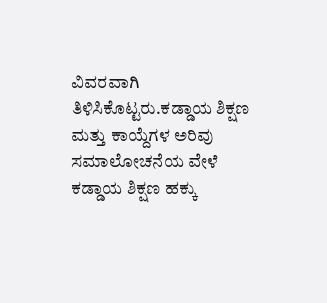ವಿವರವಾಗಿ ತಿಳಿಸಿಕೊಟ್ಟರು.ಕಡ್ಡಾಯ ಶಿಕ್ಷಣ ಮತ್ತು ಕಾಯ್ದೆಗಳ ಅರಿವು ಸಮಾಲೋಚನೆಯ ವೇಳೆ ಕಡ್ಡಾಯ ಶಿಕ್ಷಣ ಹಕ್ಕು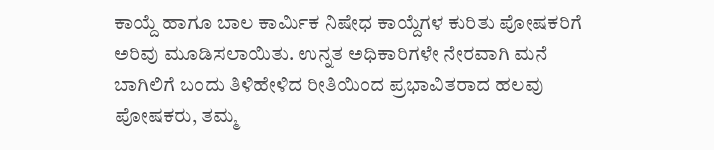ಕಾಯ್ದೆ ಹಾಗೂ ಬಾಲ ಕಾರ್ಮಿಕ ನಿಷೇಧ ಕಾಯ್ದೆಗಳ ಕುರಿತು ಪೋಷಕರಿಗೆ ಅರಿವು ಮೂಡಿಸಲಾಯಿತು. ಉನ್ನತ ಅಧಿಕಾರಿಗಳೇ ನೇರವಾಗಿ ಮನೆ ಬಾಗಿಲಿಗೆ ಬಂದು ತಿಳಿಹೇಳಿದ ರೀತಿಯಿಂದ ಪ್ರಭಾವಿತರಾದ ಹಲವು ಪೋಷಕರು, ತಮ್ಮ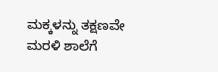ಮಕ್ಕಳನ್ನು ತಕ್ಷಣವೇ ಮರಳಿ ಶಾಲೆಗೆ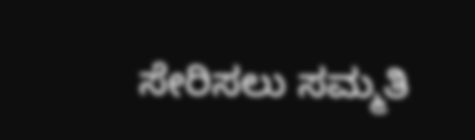ಸೇರಿಸಲು ಸಮ್ಮತಿ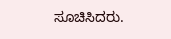ಸೂಚಿಸಿದರು.